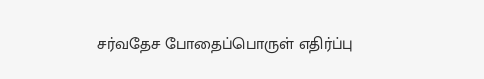சர்வதேச போதைப்பொருள் எதிர்ப்பு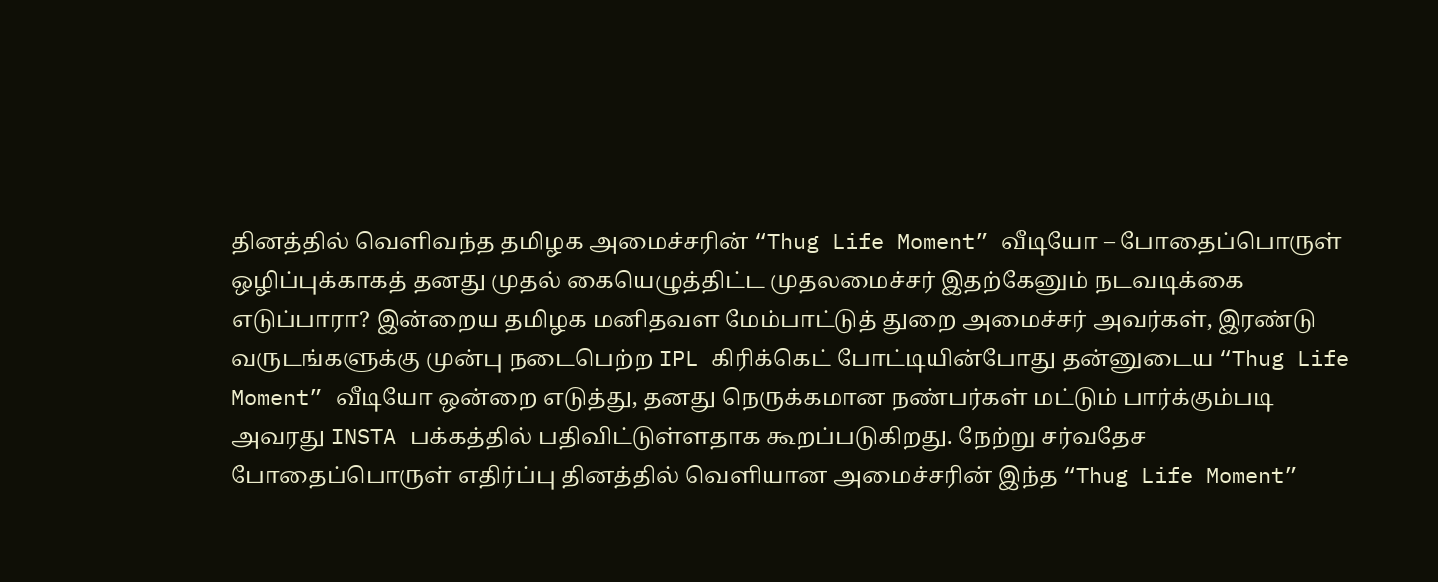தினத்தில் வெளிவந்த தமிழக அமைச்சரின் “Thug Life Moment” வீடியோ – போதைப்பொருள் ஒழிப்புக்காகத் தனது முதல் கையெழுத்திட்ட முதலமைச்சர் இதற்கேனும் நடவடிக்கை எடுப்பாரா? இன்றைய தமிழக மனிதவள மேம்பாட்டுத் துறை அமைச்சர் அவர்கள், இரண்டு வருடங்களுக்கு முன்பு நடைபெற்ற IPL கிரிக்கெட் போட்டியின்போது தன்னுடைய “Thug Life Moment” வீடியோ ஒன்றை எடுத்து, தனது நெருக்கமான நண்பர்கள் மட்டும் பார்க்கும்படி அவரது INSTA பக்கத்தில் பதிவிட்டுள்ளதாக கூறப்படுகிறது. நேற்று சர்வதேச போதைப்பொருள் எதிர்ப்பு தினத்தில் வெளியான அமைச்சரின் இந்த “Thug Life Moment”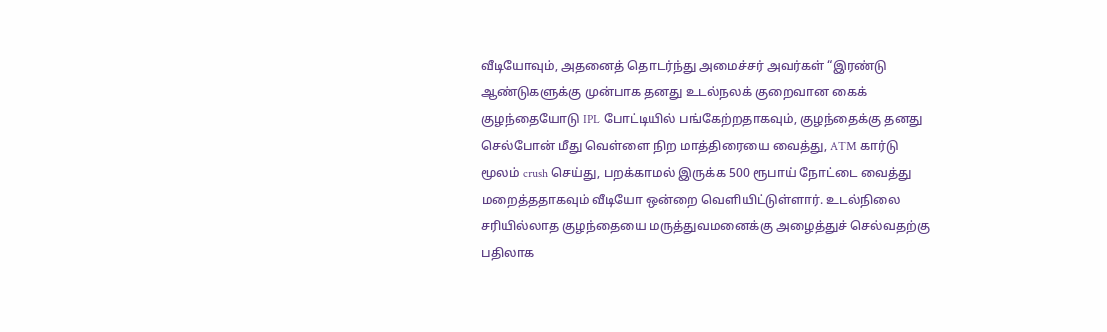வீடியோவும், அதனைத் தொடர்ந்து அமைச்சர் அவர்கள் “இரண்டு ஆண்டுகளுக்கு முன்பாக தனது உடல்நலக் குறைவான கைக் குழந்தையோடு IPL போட்டியில் பங்கேற்றதாகவும், குழந்தைக்கு தனது செல்போன் மீது வெள்ளை நிற மாத்திரையை வைத்து, ATM கார்டு மூலம் crush செய்து, பறக்காமல் இருக்க 500 ரூபாய் நோட்டை வைத்து மறைத்ததாகவும் வீடியோ ஒன்றை வெளியிட்டுள்ளார். உடல்நிலை சரியில்லாத குழந்தையை மருத்துவமனைக்கு அழைத்துச் செல்வதற்கு பதிலாக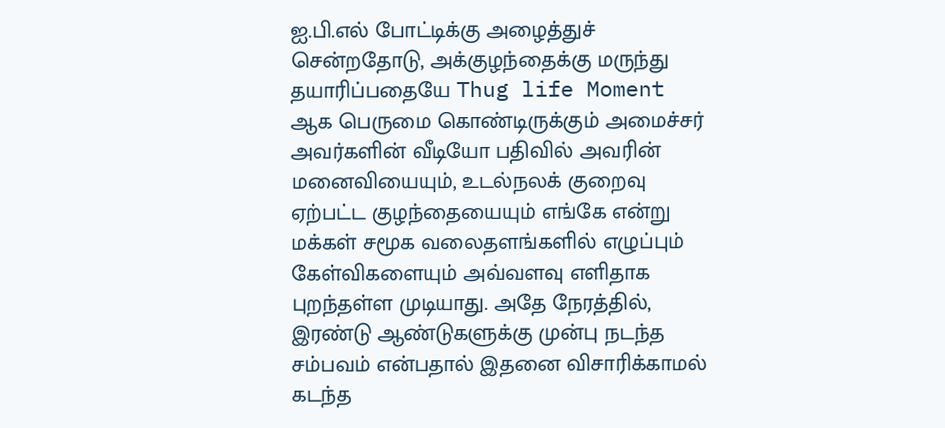ஐ.பி.எல் போட்டிக்கு அழைத்துச் சென்றதோடு, அக்குழந்தைக்கு மருந்து தயாரிப்பதையே Thug life Moment ஆக பெருமை கொண்டிருக்கும் அமைச்சர் அவர்களின் வீடியோ பதிவில் அவரின் மனைவியையும், உடல்நலக் குறைவு ஏற்பட்ட குழந்தையையும் எங்கே என்று மக்கள் சமூக வலைதளங்களில் எழுப்பும் கேள்விகளையும் அவ்வளவு எளிதாக புறந்தள்ள முடியாது. அதே நேரத்தில், இரண்டு ஆண்டுகளுக்கு முன்பு நடந்த சம்பவம் என்பதால் இதனை விசாரிக்காமல் கடந்த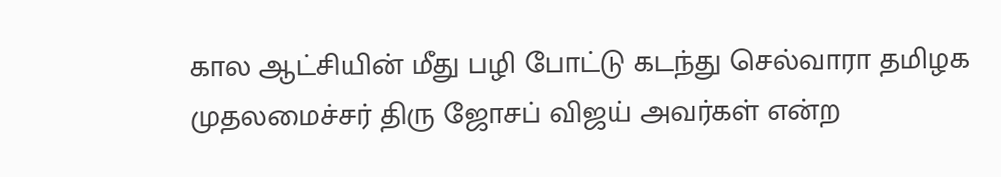கால ஆட்சியின் மீது பழி போட்டு கடந்து செல்வாரா தமிழக முதலமைச்சர் திரு ஜோசப் விஜய் அவர்கள் என்ற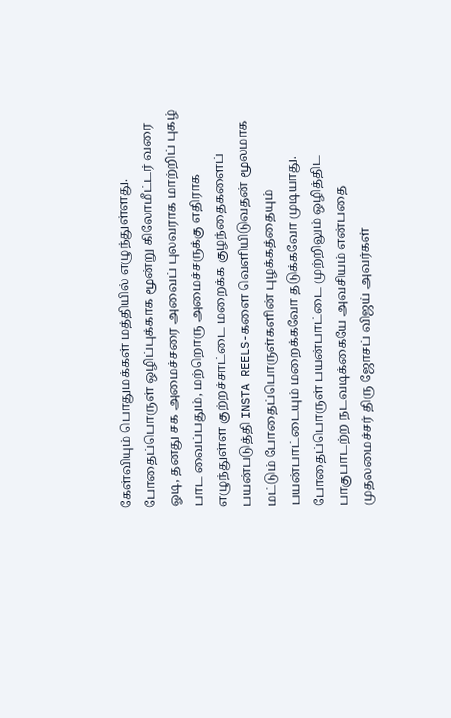கேள்வியும் பொதுமக்கள் மத்தியில் எழுந்துள்ளது. போதைப்பொருள் ஒழிப்புக்காக மூன்று கிலோமீட்டர் வரை ஓடி, தனது சக அமைச்சரை அவைப் புலவராக மாற்றிப் புகழ் பாட வைப்பதும், மற்றொரு அமைச்சருக்கு எதிராக எழுந்துள்ள குற்றச்சாட்டை மறைக்க குழந்தைகளைப் பயன்படுத்தி INSTA REELS-களை வெளியிடுவதன் மூலமாக மட்டும் போதைப்பொருள்களின் புழக்கத்தையும் பயன்பாட்டையும் மறைக்கவோ தடுக்கவோ முடியாது. போதைப்பொருள் பயன்பாட்டை முற்றிலும் ஒழித்திட பாகுபாடற்ற நடவடிக்கையே அவசியம் என்பதை முதலமைச்சர் திரு ஜோசப் விஜய் அவர்கள்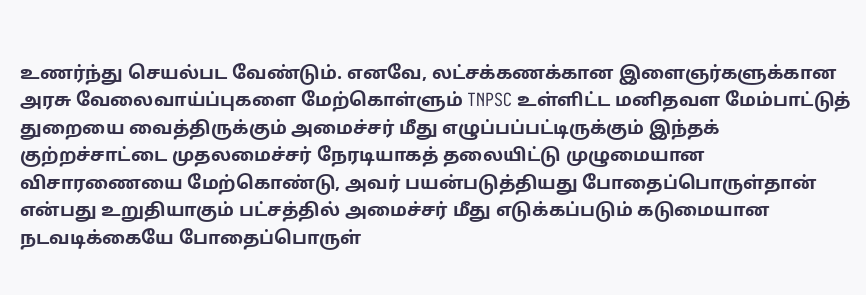உணர்ந்து செயல்பட வேண்டும். எனவே, லட்சக்கணக்கான இளைஞர்களுக்கான அரசு வேலைவாய்ப்புகளை மேற்கொள்ளும் TNPSC உள்ளிட்ட மனிதவள மேம்பாட்டுத் துறையை வைத்திருக்கும் அமைச்சர் மீது எழுப்பப்பட்டிருக்கும் இந்தக் குற்றச்சாட்டை முதலமைச்சர் நேரடியாகத் தலையிட்டு முழுமையான விசாரணையை மேற்கொண்டு, அவர் பயன்படுத்தியது போதைப்பொருள்தான் என்பது உறுதியாகும் பட்சத்தில் அமைச்சர் மீது எடுக்கப்படும் கடுமையான நடவடிக்கையே போதைப்பொருள்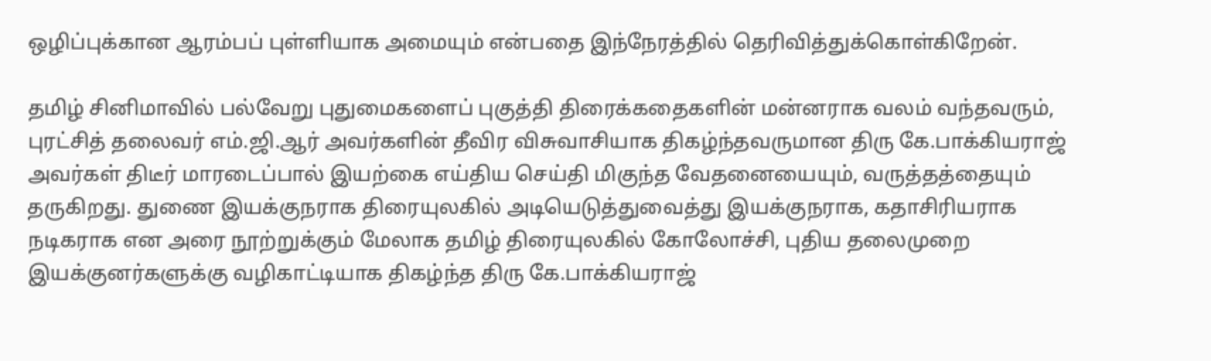ஒழிப்புக்கான ஆரம்பப் புள்ளியாக அமையும் என்பதை இந்நேரத்தில் தெரிவித்துக்கொள்கிறேன்.

தமிழ் சினிமாவில் பல்வேறு புதுமைகளைப் புகுத்தி திரைக்கதைகளின் மன்னராக வலம் வந்தவரும், புரட்சித் தலைவர் எம்.ஜி.ஆர் அவர்களின் தீவிர விசுவாசியாக திகழ்ந்தவருமான திரு கே.பாக்கியராஜ் அவர்கள் திடீர் மாரடைப்பால் இயற்கை எய்திய செய்தி மிகுந்த வேதனையையும், வருத்தத்தையும் தருகிறது. துணை இயக்குநராக திரையுலகில் அடியெடுத்துவைத்து இயக்குநராக, கதாசிரியராக நடிகராக என அரை நூற்றுக்கும் மேலாக தமிழ் திரையுலகில் கோலோச்சி, புதிய தலைமுறை இயக்குனர்களுக்கு வழிகாட்டியாக திகழ்ந்த திரு கே.பாக்கியராஜ்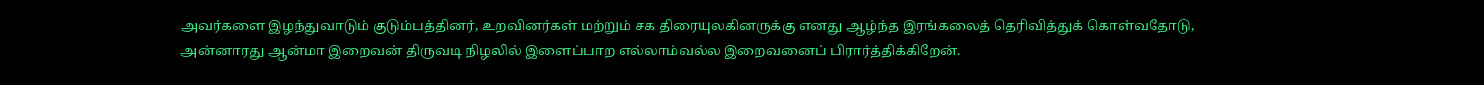அவர்களை இழந்துவாடும் குடும்பத்தினர், உறவினர்கள் மற்றும் சக திரையுலகினருக்கு எனது ஆழ்ந்த இரங்கலைத் தெரிவித்துக் கொள்வதோடு, அன்னாரது ஆன்மா இறைவன் திருவடி நிழலில் இளைப்பாற எல்லாம்வல்ல இறைவனைப் பிரார்த்திக்கிறேன்.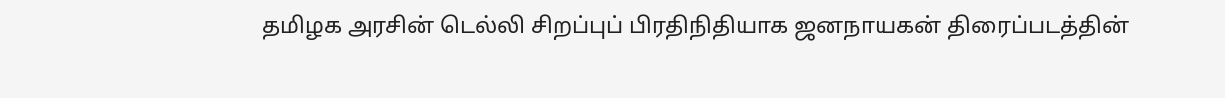தமிழக அரசின் டெல்லி சிறப்புப் பிரதிநிதியாக ஜனநாயகன் திரைப்படத்தின்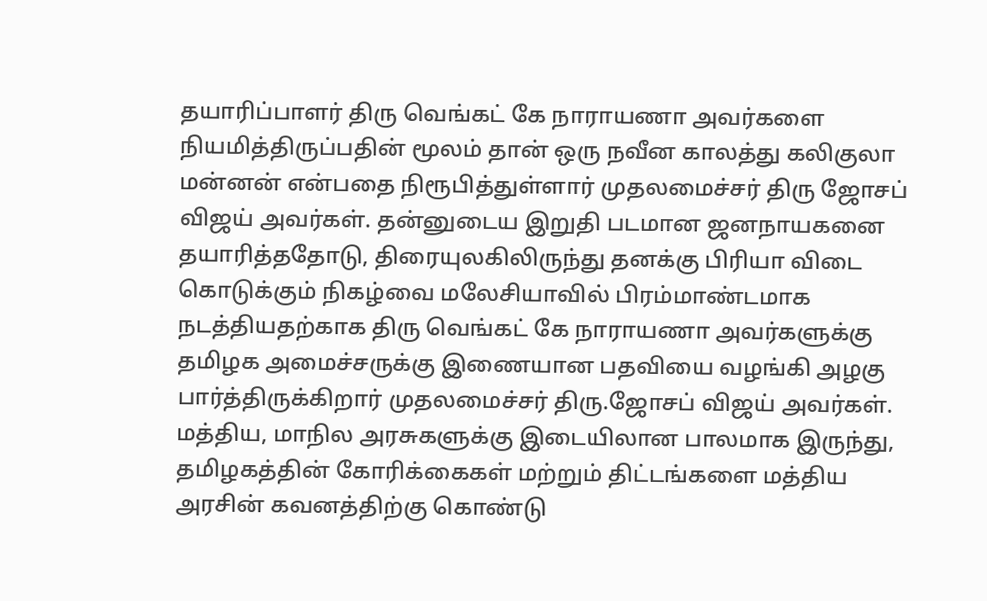தயாரிப்பாளர் திரு வெங்கட் கே நாராயணா அவர்களை நியமித்திருப்பதின் மூலம் தான் ஒரு நவீன காலத்து கலிகுலா மன்னன் என்பதை நிரூபித்துள்ளார் முதலமைச்சர் திரு ஜோசப் விஜய் அவர்கள். தன்னுடைய இறுதி படமான ஜனநாயகனை தயாரித்ததோடு, திரையுலகிலிருந்து தனக்கு பிரியா விடை கொடுக்கும் நிகழ்வை மலேசியாவில் பிரம்மாண்டமாக நடத்தியதற்காக திரு வெங்கட் கே நாராயணா அவர்களுக்கு தமிழக அமைச்சருக்கு இணையான பதவியை வழங்கி அழகு பார்த்திருக்கிறார் முதலமைச்சர் திரு.ஜோசப் விஜய் அவர்கள். மத்திய, மாநில அரசுகளுக்கு இடையிலான பாலமாக இருந்து, தமிழகத்தின் கோரிக்கைகள் மற்றும் திட்டங்களை மத்திய அரசின் கவனத்திற்கு கொண்டு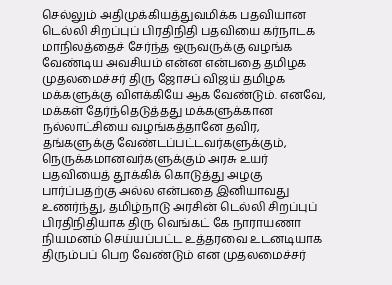செல்லும் அதிமுக்கியத்துவமிக்க பதவியான டெல்லி சிறப்புப் பிரதிநிதி பதவியை கர்நாடக மாநிலத்தைச் சேர்ந்த ஒருவருக்கு வழங்க வேண்டிய அவசியம் என்ன என்பதை தமிழக முதலமைச்சர் திரு ஜோசப் விஜய் தமிழக மக்களுக்கு விளக்கியே ஆக வேண்டும். எனவே, மக்கள் தேர்ந்தெடுத்தது மக்களுக்கான நல்லாட்சியை வழங்கத்தானே தவிர, தங்களுக்கு வேண்டப்பட்டவர்களுக்கும், நெருக்கமானவர்களுக்கும் அரசு உயர் பதவியைத் தூக்கிக் கொடுத்து அழகு பார்ப்பதற்கு அல்ல என்பதை இனியாவது உணர்ந்து, தமிழ்நாடு அரசின் டெல்லி சிறப்புப் பிரதிநிதியாக திரு வெங்கட் கே நாராயணா நியமனம் செய்யப்பட்ட உத்தரவை உடனடியாக திரும்பப் பெற வேண்டும் என முதலமைச்சர்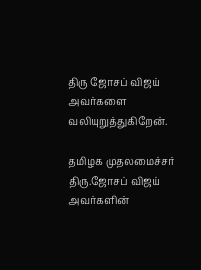திரு ஜோசப் விஜய் அவர்களை வலியுறுத்துகிறேன்.

தமிழக முதலமைச்சர் திரு.ஜோசப் விஜய் அவர்களின்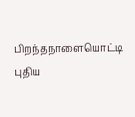பிறந்தநாளையொட்டி புதிய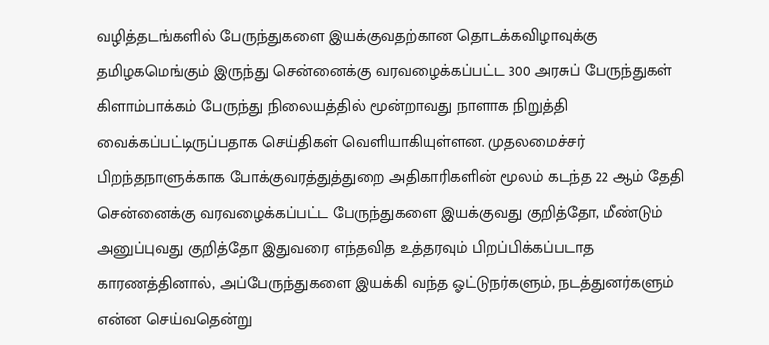வழித்தடங்களில் பேருந்துகளை இயக்குவதற்கான தொடக்கவிழாவுக்கு தமிழகமெங்கும் இருந்து சென்னைக்கு வரவழைக்கப்பட்ட 300 அரசுப் பேருந்துகள் கிளாம்பாக்கம் பேருந்து நிலையத்தில் மூன்றாவது நாளாக நிறுத்தி வைக்கப்பட்டிருப்பதாக செய்திகள் வெளியாகியுள்ளன. முதலமைச்சர் பிறந்தநாளுக்காக போக்குவரத்துத்துறை அதிகாரிகளின் மூலம் கடந்த 22 ஆம் தேதி சென்னைக்கு வரவழைக்கப்பட்ட பேருந்துகளை இயக்குவது குறித்தோ, மீண்டும் அனுப்புவது குறித்தோ இதுவரை எந்தவித உத்தரவும் பிறப்பிக்கப்படாத காரணத்தினால், அப்பேருந்துகளை இயக்கி வந்த ஓட்டுநர்களும், நடத்துனர்களும் என்ன செய்வதென்று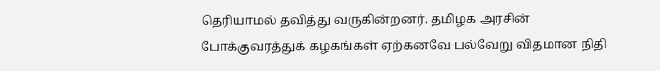தெரியாமல் தவித்து வருகின்றனர். தமிழக அரசின் போக்குவரத்துக் கழகங்கள் ஏற்கனவே பல்வேறு விதமான நிதி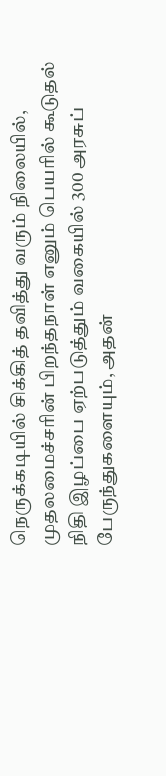நெருக்கடியில் சிக்கித் தவித்து வரும் நிலையில், முதலமைச்சரின் பிறந்தநாள் எனும் பெயரில் கூடுதல் நிதி இழப்பை ஏற்படுத்தும் வகையில் 300 அரசுப் பேருந்துகளையும், அதன்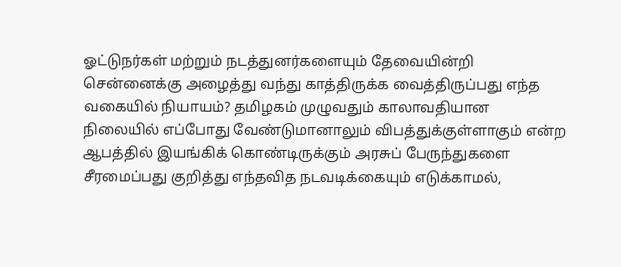ஓட்டுநர்கள் மற்றும் நடத்துனர்களையும் தேவையின்றி சென்னைக்கு அழைத்து வந்து காத்திருக்க வைத்திருப்பது எந்த வகையில் நியாயம்? தமிழகம் முழுவதும் காலாவதியான நிலையில் எப்போது வேண்டுமானாலும் விபத்துக்குள்ளாகும் என்ற ஆபத்தில் இயங்கிக் கொண்டிருக்கும் அரசுப் பேருந்துகளை சீரமைப்பது குறித்து எந்தவித நடவடிக்கையும் எடுக்காமல்,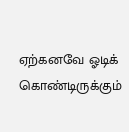ஏற்கனவே ஓடிக் கொண்டிருக்கும்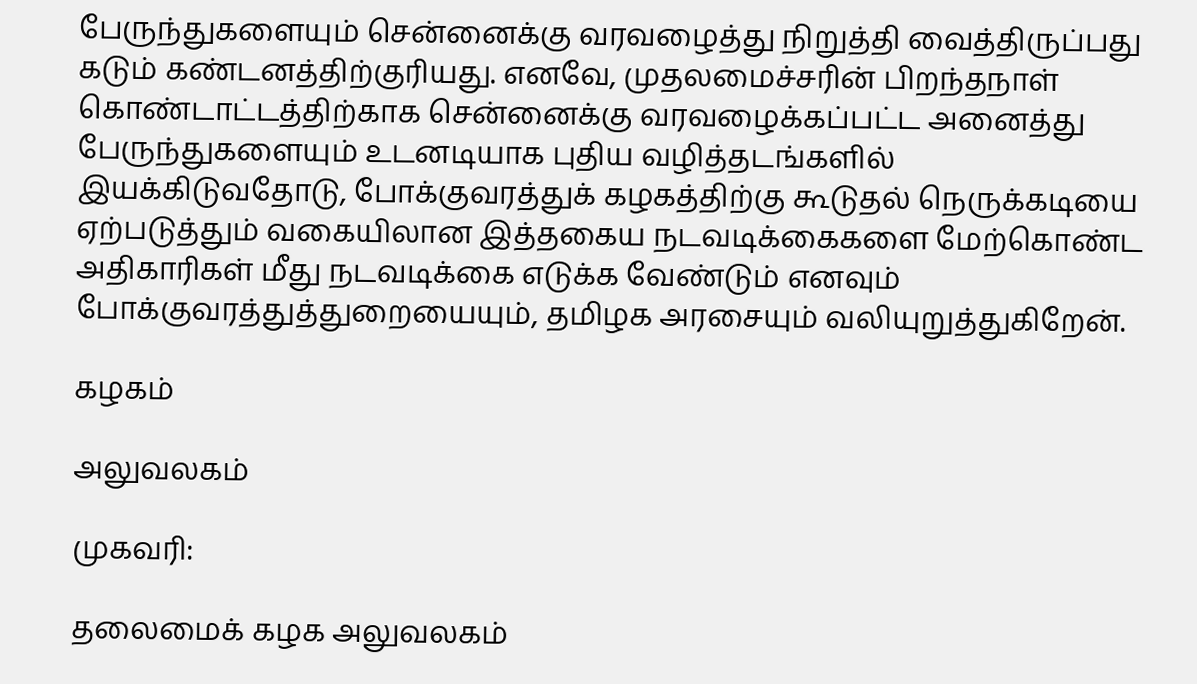பேருந்துகளையும் சென்னைக்கு வரவழைத்து நிறுத்தி வைத்திருப்பது கடும் கண்டனத்திற்குரியது. எனவே, முதலமைச்சரின் பிறந்தநாள் கொண்டாட்டத்திற்காக சென்னைக்கு வரவழைக்கப்பட்ட அனைத்து பேருந்துகளையும் உடனடியாக புதிய வழித்தடங்களில் இயக்கிடுவதோடு, போக்குவரத்துக் கழகத்திற்கு கூடுதல் நெருக்கடியை ஏற்படுத்தும் வகையிலான இத்தகைய நடவடிக்கைகளை மேற்கொண்ட அதிகாரிகள் மீது நடவடிக்கை எடுக்க வேண்டும் எனவும் போக்குவரத்துத்துறையையும், தமிழக அரசையும் வலியுறுத்துகிறேன்.

கழகம்

அலுவலகம்

முகவரி:

தலைமைக் கழக அலுவலகம்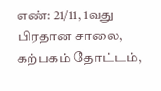எண்: 21/11, 1வது பிரதான சாலை, கற்பகம் தோட்டம்,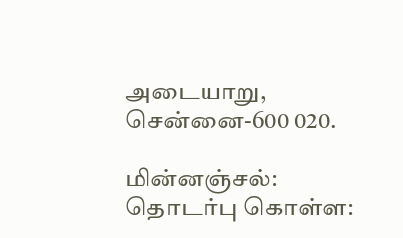அடையாறு, சென்னை-600 020.

மின்னஞ்சல்:
தொடர்பு கொள்ள: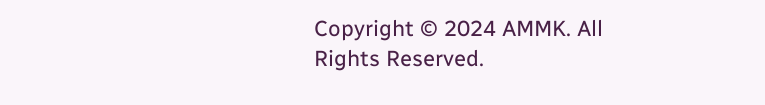Copyright © 2024 AMMK. All Rights Reserved.